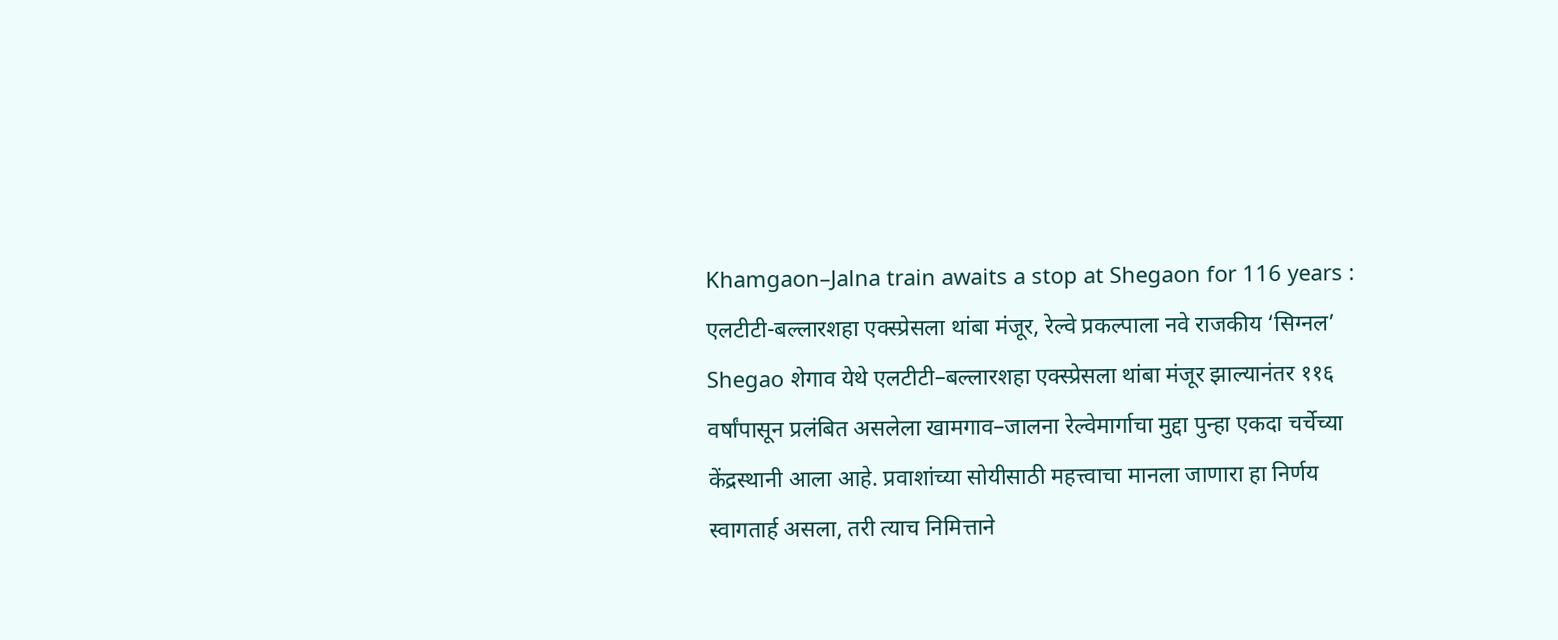Khamgaon–Jalna train awaits a stop at Shegaon for 116 years : एलटीटी-बल्लारशहा एक्स्प्रेसला थांबा मंजूर, रेल्वे प्रकल्पाला नवे राजकीय ‘सिग्नल’
Shegao शेगाव येथे एलटीटी–बल्लारशहा एक्स्प्रेसला थांबा मंजूर झाल्यानंतर ११६ वर्षांपासून प्रलंबित असलेला खामगाव–जालना रेल्वेमार्गाचा मुद्दा पुन्हा एकदा चर्चेच्या केंद्रस्थानी आला आहे. प्रवाशांच्या सोयीसाठी महत्त्वाचा मानला जाणारा हा निर्णय स्वागतार्ह असला, तरी त्याच निमित्ताने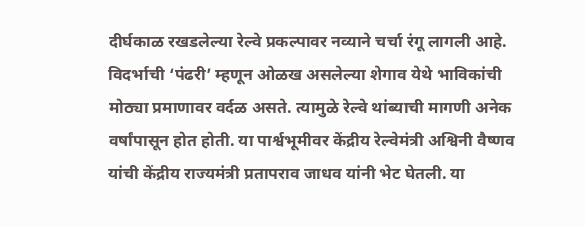दीर्घकाळ रखडलेल्या रेल्वे प्रकल्पावर नव्याने चर्चा रंगू लागली आहे.
विदर्भाची ‘पंढरी’ म्हणून ओळख असलेल्या शेगाव येथे भाविकांची मोठ्या प्रमाणावर वर्दळ असते. त्यामुळे रेल्वे थांब्याची मागणी अनेक वर्षांपासून होत होती. या पार्श्वभूमीवर केंद्रीय रेल्वेमंत्री अश्विनी वैष्णव यांची केंद्रीय राज्यमंत्री प्रतापराव जाधव यांनी भेट घेतली. या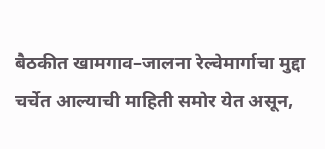बैठकीत खामगाव–जालना रेल्वेमार्गाचा मुद्दा चर्चेत आल्याची माहिती समोर येत असून,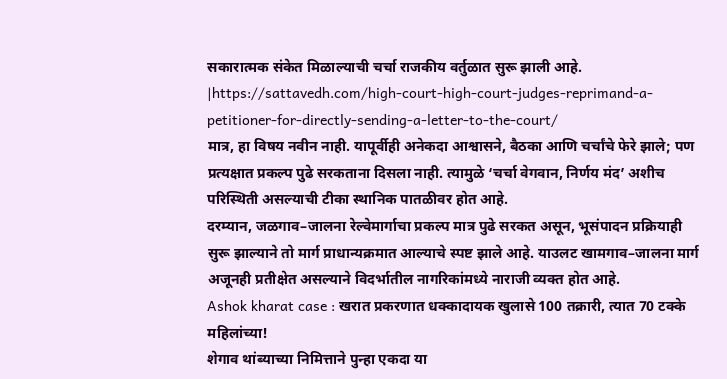सकारात्मक संकेत मिळाल्याची चर्चा राजकीय वर्तुळात सुरू झाली आहे.
|https://sattavedh.com/high-court-high-court-judges-reprimand-a-petitioner-for-directly-sending-a-letter-to-the-court/
मात्र, हा विषय नवीन नाही. यापूर्वीही अनेकदा आश्वासने, बैठका आणि चर्चांचे फेरे झाले; पण प्रत्यक्षात प्रकल्प पुढे सरकताना दिसला नाही. त्यामुळे ‘चर्चा वेगवान, निर्णय मंद’ अशीच परिस्थिती असल्याची टीका स्थानिक पातळीवर होत आहे.
दरम्यान, जळगाव–जालना रेल्वेमार्गाचा प्रकल्प मात्र पुढे सरकत असून, भूसंपादन प्रक्रियाही सुरू झाल्याने तो मार्ग प्राधान्यक्रमात आल्याचे स्पष्ट झाले आहे. याउलट खामगाव–जालना मार्ग अजूनही प्रतीक्षेत असल्याने विदर्भातील नागरिकांमध्ये नाराजी व्यक्त होत आहे.
Ashok kharat case : खरात प्रकरणात धक्कादायक खुलासे 100 तक्रारी, त्यात 70 टक्के महिलांच्या!
शेगाव थांब्याच्या निमित्ताने पुन्हा एकदा या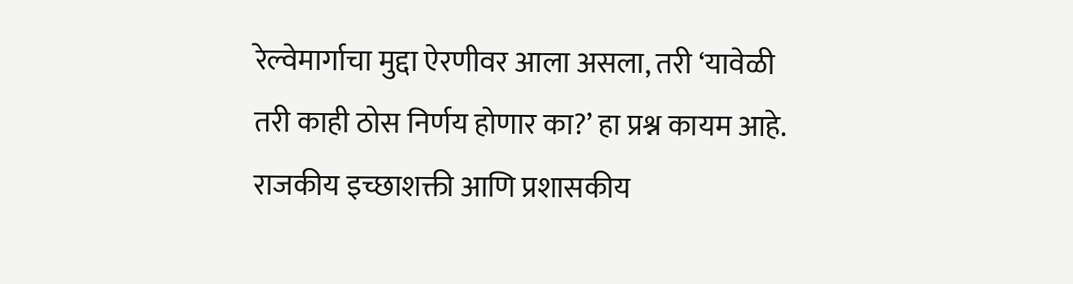रेल्वेमार्गाचा मुद्दा ऐरणीवर आला असला, तरी ‘यावेळी तरी काही ठोस निर्णय होणार का?’ हा प्रश्न कायम आहे. राजकीय इच्छाशक्ती आणि प्रशासकीय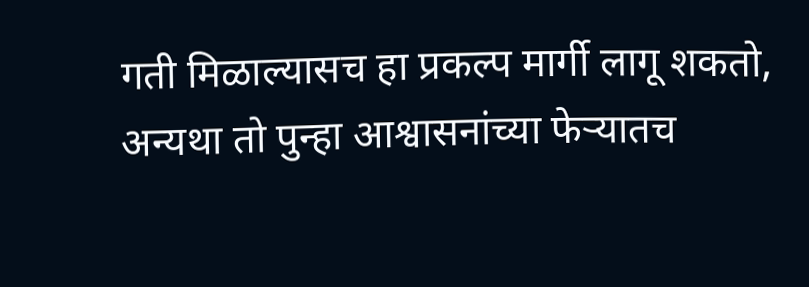गती मिळाल्यासच हा प्रकल्प मार्गी लागू शकतो, अन्यथा तो पुन्हा आश्वासनांच्या फेऱ्यातच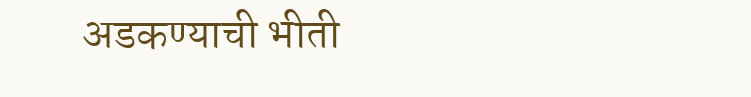अडकण्याची भीती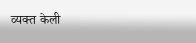व्यक्त केली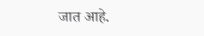जात आहे.